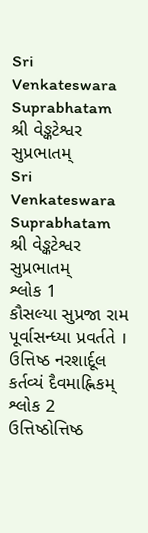Sri Venkateswara Suprabhatam
શ્રી વેઙ્કટેશ્વર સુપ્રભાતમ્
Sri Venkateswara Suprabhatam
શ્રી વેઙ્કટેશ્વર સુપ્રભાતમ્
શ્લોક 1
કૌસલ્યા સુપ્રજા રામ પૂર્વાસન્ધ્યા પ્રવર્તતે ।
ઉત્તિષ્ઠ નરશાર્દૂલ કર્તવ્યં દૈવમાહ્નિકમ્
શ્લોક 2
ઉત્તિષ્ઠોત્તિષ્ઠ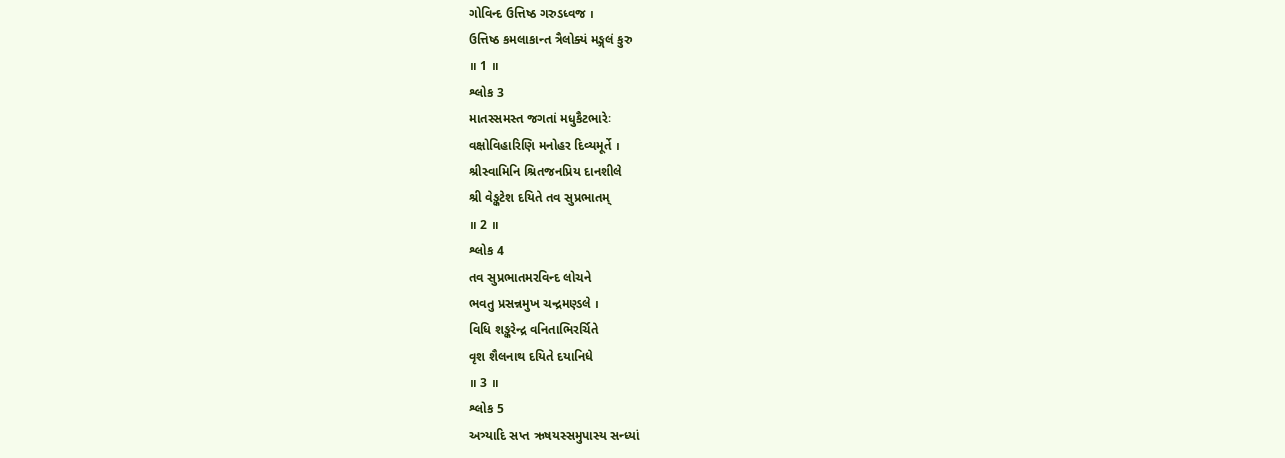ગોવિન્દ ઉત્તિષ્ઠ ગરુડધ્વજ ।
ઉત્તિષ્ઠ કમલાકાન્ત ત્રૈલોક્યં મઙ્ગલં કુરુ
॥ 1 ॥
શ્લોક 3
માતસ્સમસ્ત જગતાં મધુકૈટભારેઃ
વક્ષોવિહારિણિ મનોહર દિવ્યમૂર્તે ।
શ્રીસ્વામિનિ શ્રિતજનપ્રિય દાનશીલે
શ્રી વેઙ્કટેશ દયિતે તવ સુપ્રભાતમ્
॥ 2 ॥
શ્લોક 4
તવ સુપ્રભાતમરવિન્દ લોચને
ભવતુ પ્રસન્નમુખ ચન્દ્રમણ્ડલે ।
વિધિ શઙ્કરેન્દ્ર વનિતાભિરર્ચિતે
વૃશ શૈલનાથ દયિતે દયાનિધે
॥ 3 ॥
શ્લોક 5
અત્ર્યાદિ સપ્ત ઋષયસ્સમુપાસ્ય સન્ધ્યાં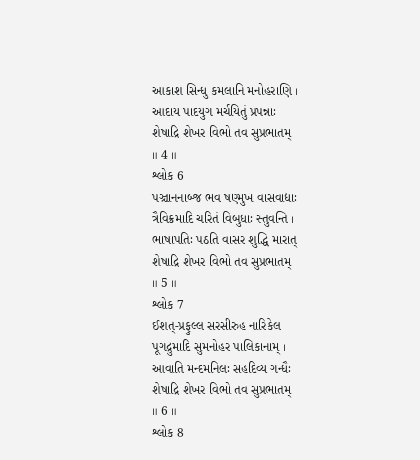આકાશ સિન્ધુ કમલાનિ મનોહરાણિ ।
આદાય પાદયુગ મર્ચયિતું પ્રપન્નાઃ
શેષાદ્રિ શેખર વિભો તવ સુપ્રભાતમ્
॥ 4 ॥
શ્લોક 6
પઞ્ચાનનાબ્જ ભવ ષણ્મુખ વાસવાદ્યાઃ
ત્રૈવિક્રમાદિ ચરિતં વિબુધાઃ સ્તુવન્તિ ।
ભાષાપતિઃ પઠતિ વાસર શુદ્ધિ મારાત્
શેષાદ્રિ શેખર વિભો તવ સુપ્રભાતમ્
॥ 5 ॥
શ્લોક 7
ઈશત્-પ્રફુલ્લ સરસીરુહ નારિકેલ
પૂગદ્રુમાદિ સુમનોહર પાલિકાનામ્ ।
આવાતિ મન્દમનિલઃ સહદિવ્ય ગન્ધૈઃ
શેષાદ્રિ શેખર વિભો તવ સુપ્રભાતમ્
॥ 6 ॥
શ્લોક 8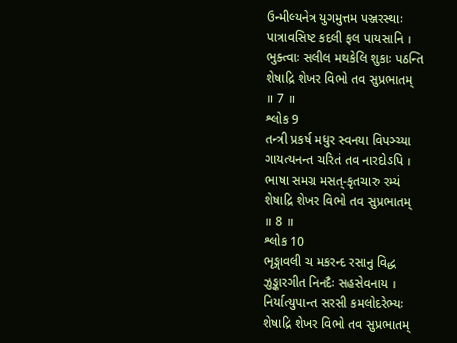ઉન્મીલ્યનેત્ર યુગમુત્તમ પઞ્જરસ્થાઃ
પાત્રાવસિષ્ટ કદલી ફલ પાયસાનિ ।
ભુક્ત્વાઃ સલીલ મથકેલિ શુકાઃ પઠન્તિ
શેષાદ્રિ શેખર વિભો તવ સુપ્રભાતમ્
॥ 7 ॥
શ્લોક 9
તન્ત્રી પ્રકર્ષ મધુર સ્વનયા વિપઞ્ચ્યા
ગાયત્યનન્ત ચરિતં તવ નારદોઽપિ ।
ભાષા સમગ્ર મસત્-કૃતચારુ રમ્યં
શેષાદ્રિ શેખર વિભો તવ સુપ્રભાતમ્
॥ 8 ॥
શ્લોક 10
ભૃઙ્ગાવલી ચ મકરન્દ રસાનુ વિદ્ધ
ઝુઙ્કારગીત નિનદૈઃ સહસેવનાય ।
નિર્યાત્યુપાન્ત સરસી કમલોદરેભ્યઃ
શેષાદ્રિ શેખર વિભો તવ સુપ્રભાતમ્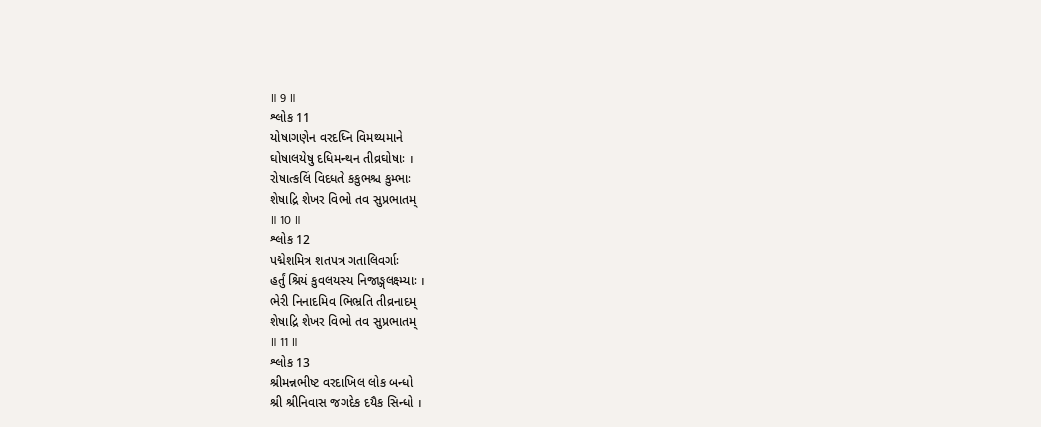॥ 9 ॥
શ્લોક 11
યોષાગણેન વરદધ્નિ વિમથ્યમાને
ઘોષાલયેષુ દધિમન્થન તીવ્રઘોષાઃ ।
રોષાત્કલિં વિદધતે કકુભશ્ચ કુમ્ભાઃ
શેષાદ્રિ શેખર વિભો તવ સુપ્રભાતમ્
॥ 10 ॥
શ્લોક 12
પદ્મેશમિત્ર શતપત્ર ગતાલિવર્ગાઃ
હર્તું શ્રિયં કુવલયસ્ય નિજાઙ્ગલક્ષ્મ્યાઃ ।
ભેરી નિનાદમિવ ભિભ્રતિ તીવ્રનાદમ્
શેષાદ્રિ શેખર વિભો તવ સુપ્રભાતમ્
॥ 11 ॥
શ્લોક 13
શ્રીમન્નભીષ્ટ વરદાખિલ લોક બન્ધો
શ્રી શ્રીનિવાસ જગદેક દયૈક સિન્ધો ।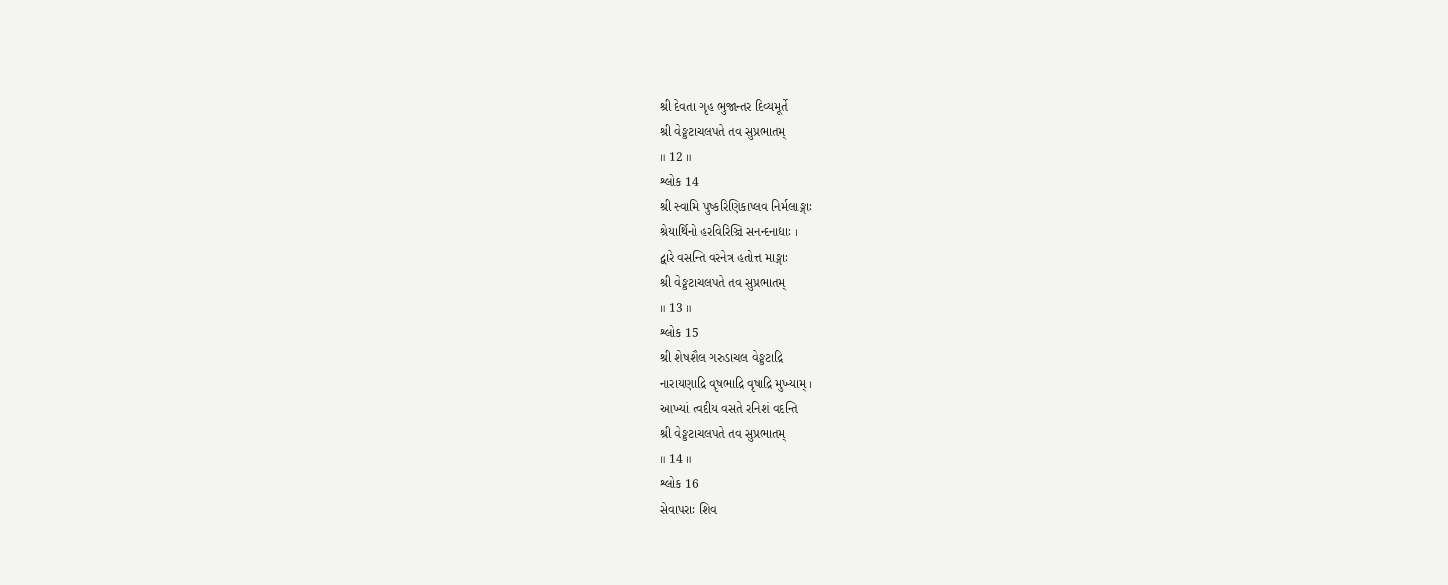શ્રી દેવતા ગૃહ ભુજાન્તર દિવ્યમૂર્તે
શ્રી વેઙ્કટાચલપતે તવ સુપ્રભાતમ્
॥ 12 ॥
શ્લોક 14
શ્રી સ્વામિ પુષ્કરિણિકાપ્લવ નિર્મલાઙ્ગાઃ
શ્રેયાર્થિનો હરવિરિઞ્ચિ સનન્દનાદ્યાઃ ।
દ્વારે વસન્તિ વરનેત્ર હતોત્ત માઙ્ગાઃ
શ્રી વેઙ્કટાચલપતે તવ સુપ્રભાતમ્
॥ 13 ॥
શ્લોક 15
શ્રી શેષશૈલ ગરુડાચલ વેઙ્કટાદ્રિ
નારાયણાદ્રિ વૃષભાદ્રિ વૃષાદ્રિ મુખ્યામ્ ।
આખ્યાં ત્વદીય વસતે રનિશં વદન્તિ
શ્રી વેઙ્કટાચલપતે તવ સુપ્રભાતમ્
॥ 14 ॥
શ્લોક 16
સેવાપરાઃ શિવ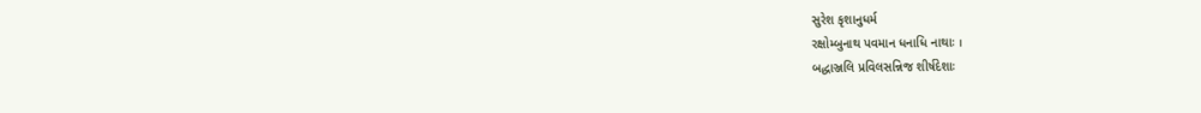સુરેશ કૃશાનુધર્મ
રક્ષોમ્બુનાથ પવમાન ધનાધિ નાથાઃ ।
બદ્ધાઞ્જલિ પ્રવિલસન્નિજ શીર્ષદેશાઃ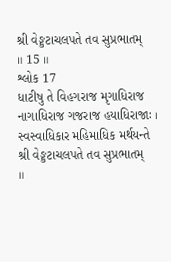શ્રી વેઙ્કટાચલપતે તવ સુપ્રભાતમ્
॥ 15 ॥
શ્લોક 17
ધાટીષુ તે વિહગરાજ મૃગાધિરાજ
નાગાધિરાજ ગજરાજ હયાધિરાજાઃ ।
સ્વસ્વાધિકાર મહિમાધિક મર્થયન્તે
શ્રી વેઙ્કટાચલપતે તવ સુપ્રભાતમ્
॥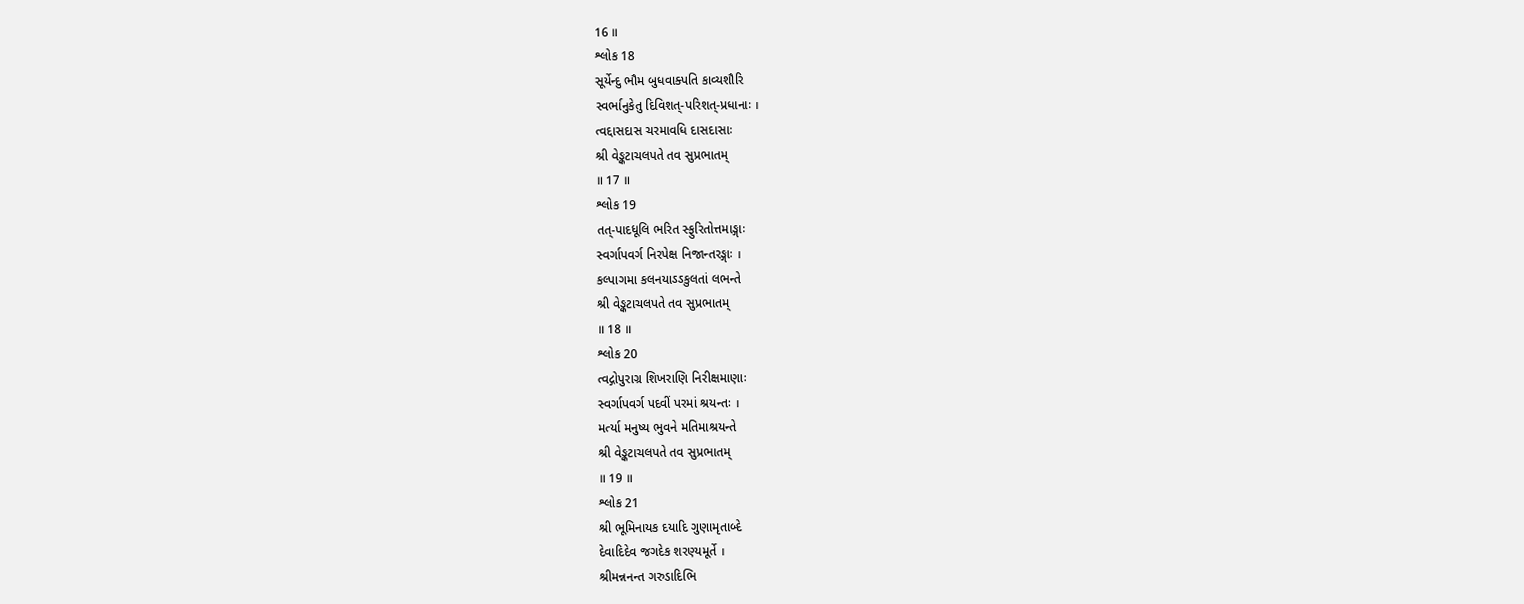16 ॥
શ્લોક 18
સૂર્યેન્દુ ભૌમ બુધવાક્પતિ કાવ્યશૌરિ
સ્વર્ભાનુકેતુ દિવિશત્-પરિશત્-પ્રધાનાઃ ।
ત્વદ્દાસદાસ ચરમાવધિ દાસદાસાઃ
શ્રી વેઙ્કટાચલપતે તવ સુપ્રભાતમ્
॥ 17 ॥
શ્લોક 19
તત્-પાદધૂલિ ભરિત સ્ફુરિતોત્તમાઙ્ગાઃ
સ્વર્ગાપવર્ગ નિરપેક્ષ નિજાન્તરઙ્ગાઃ ।
કલ્પાગમા કલનયાઽઽકુલતાં લભન્તે
શ્રી વેઙ્કટાચલપતે તવ સુપ્રભાતમ્
॥ 18 ॥
શ્લોક 20
ત્વદ્ગોપુરાગ્ર શિખરાણિ નિરીક્ષમાણાઃ
સ્વર્ગાપવર્ગ પદવીં પરમાં શ્રયન્તઃ ।
મર્ત્યા મનુષ્ય ભુવને મતિમાશ્રયન્તે
શ્રી વેઙ્કટાચલપતે તવ સુપ્રભાતમ્
॥ 19 ॥
શ્લોક 21
શ્રી ભૂમિનાયક દયાદિ ગુણામૃતાબ્દે
દેવાદિદેવ જગદેક શરણ્યમૂર્તે ।
શ્રીમન્નનન્ત ગરુડાદિભિ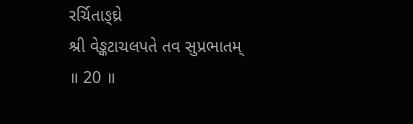રર્ચિતાઙ્ઘ્રે
શ્રી વેઙ્કટાચલપતે તવ સુપ્રભાતમ્
॥ 20 ॥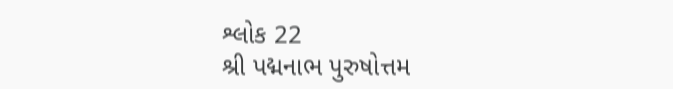શ્લોક 22
શ્રી પદ્મનાભ પુરુષોત્તમ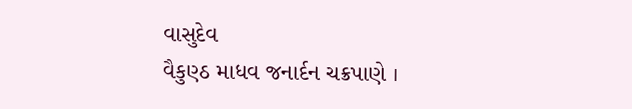વાસુદેવ
વૈકુણ્ઠ માધવ જનાર્દન ચક્રપાણે ।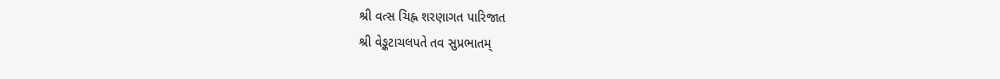શ્રી વત્સ ચિહ્ન શરણાગત પારિજાત
શ્રી વેઙ્કટાચલપતે તવ સુપ્રભાતમ્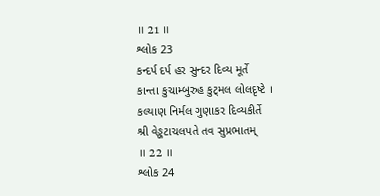॥ 21 ॥
શ્લોક 23
કન્દર્પ દર્પ હર સુન્દર દિવ્ય મૂર્તે
કાન્તા કુચામ્બુરુહ કુટ્મલ લોલદૃષ્ટે ।
કલ્યાણ નિર્મલ ગુણાકર દિવ્યકીર્તે
શ્રી વેઙ્કટાચલપતે તવ સુપ્રભાતમ્
॥ 22 ॥
શ્લોક 24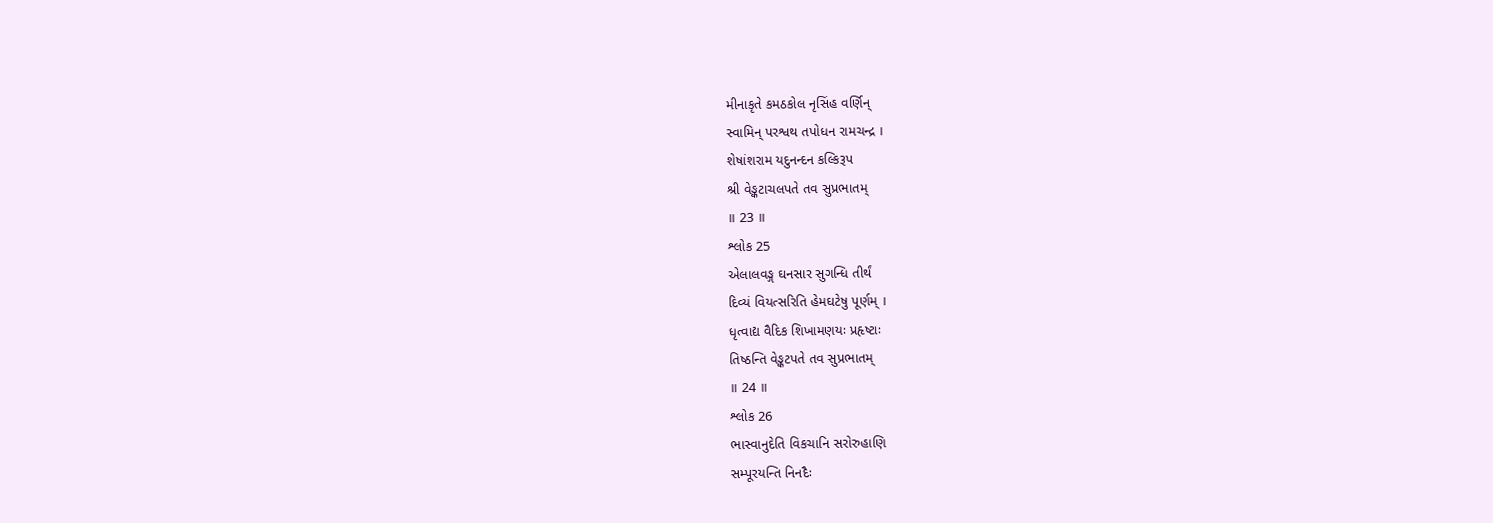મીનાકૃતે કમઠકોલ નૃસિંહ વર્ણિન્
સ્વામિન્ પરશ્વથ તપોધન રામચન્દ્ર ।
શેષાંશરામ યદુનન્દન કલ્કિરૂપ
શ્રી વેઙ્કટાચલપતે તવ સુપ્રભાતમ્
॥ 23 ॥
શ્લોક 25
એલાલવઙ્ગ ઘનસાર સુગન્ધિ તીર્થં
દિવ્યં વિયત્સરિતિ હેમઘટેષુ પૂર્ણમ્ ।
ધૃત્વાદ્ય વૈદિક શિખામણયઃ પ્રહૃષ્ટાઃ
તિષ્ઠન્તિ વેઙ્કટપતે તવ સુપ્રભાતમ્
॥ 24 ॥
શ્લોક 26
ભાસ્વાનુદેતિ વિકચાનિ સરોરુહાણિ
સમ્પૂરયન્તિ નિનદૈઃ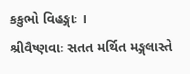કકુભો વિહઙ્ગાઃ ।
શ્રીવૈષ્ણવાઃ સતત મર્થિત મઙ્ગલાસ્તે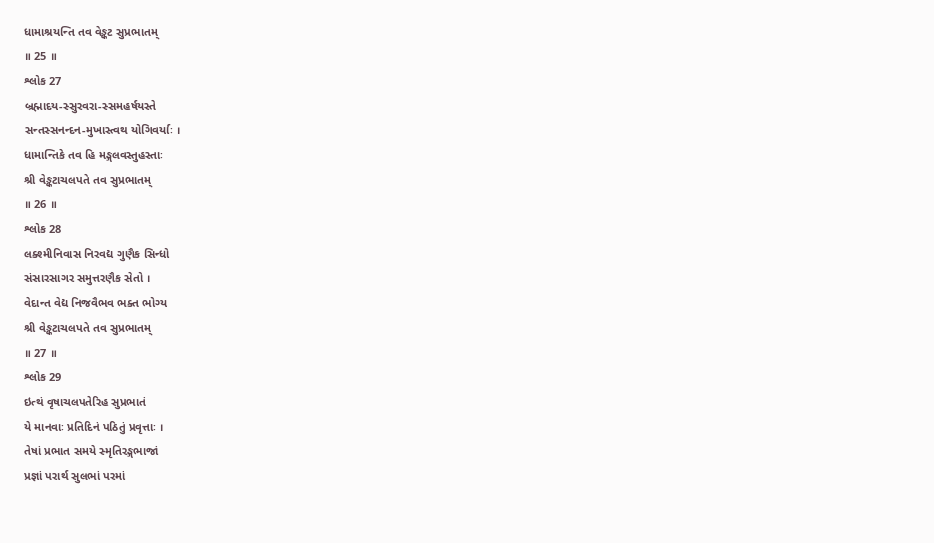ધામાશ્રયન્તિ તવ વેઙ્કટ સુપ્રભાતમ્
॥ 25 ॥
શ્લોક 27
બ્રહ્માદય-સ્સુરવરા-સ્સમહર્ષયસ્તે
સન્તસ્સનન્દન-મુખાસ્ત્વથ યોગિવર્યાઃ ।
ધામાન્તિકે તવ હિ મઙ્ગલવસ્તુહસ્તાઃ
શ્રી વેઙ્કટાચલપતે તવ સુપ્રભાતમ્
॥ 26 ॥
શ્લોક 28
લક્શ્મીનિવાસ નિરવદ્ય ગુણૈક સિન્ધો
સંસારસાગર સમુત્તરણૈક સેતો ।
વેદાન્ત વેદ્ય નિજવૈભવ ભક્ત ભોગ્ય
શ્રી વેઙ્કટાચલપતે તવ સુપ્રભાતમ્
॥ 27 ॥
શ્લોક 29
ઇત્થં વૃષાચલપતેરિહ સુપ્રભાતં
યે માનવાઃ પ્રતિદિનં પઠિતું પ્રવૃત્તાઃ ।
તેષાં પ્રભાત સમયે સ્મૃતિરઙ્ગભાજાં
પ્રજ્ઞાં પરાર્થ સુલભાં પરમાં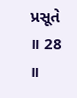પ્રસૂતે
॥ 28 ॥